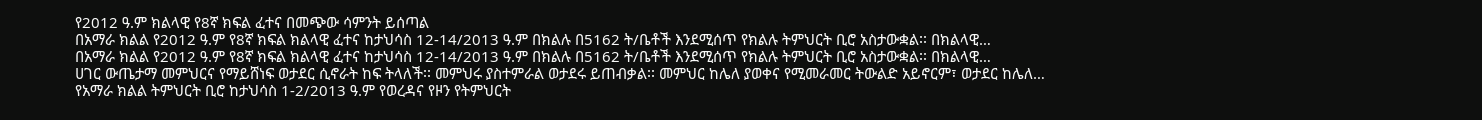የ2012 ዓ.ም ክልላዊ የ8ኛ ክፍል ፈተና በመጭው ሳምንት ይሰጣል
በአማራ ክልል የ2012 ዓ.ም የ8ኛ ክፍል ክልላዊ ፈተና ከታህሳስ 12-14/2013 ዓ.ም በክልሉ በ5162 ት/ቤቶች እንደሚሰጥ የክልሉ ትምህርት ቢሮ አስታውቋል፡፡ በክልላዊ…
በአማራ ክልል የ2012 ዓ.ም የ8ኛ ክፍል ክልላዊ ፈተና ከታህሳስ 12-14/2013 ዓ.ም በክልሉ በ5162 ት/ቤቶች እንደሚሰጥ የክልሉ ትምህርት ቢሮ አስታውቋል፡፡ በክልላዊ…
ሀገር ውጤታማ መምህርና የማይሸነፍ ወታደር ሲኖራት ከፍ ትላለች፡፡ መምህሩ ያስተምራል ወታደሩ ይጠብቃል፡፡ መምህር ከሌለ ያወቀና የሚመራመር ትውልድ አይኖርም፣ ወታደር ከሌለ…
የአማራ ክልል ትምህርት ቢሮ ከታህሳስ 1-2/2013 ዓ.ም የወረዳና የዞን የትምህርት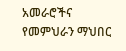አመራሮችና የመምህራን ማህበር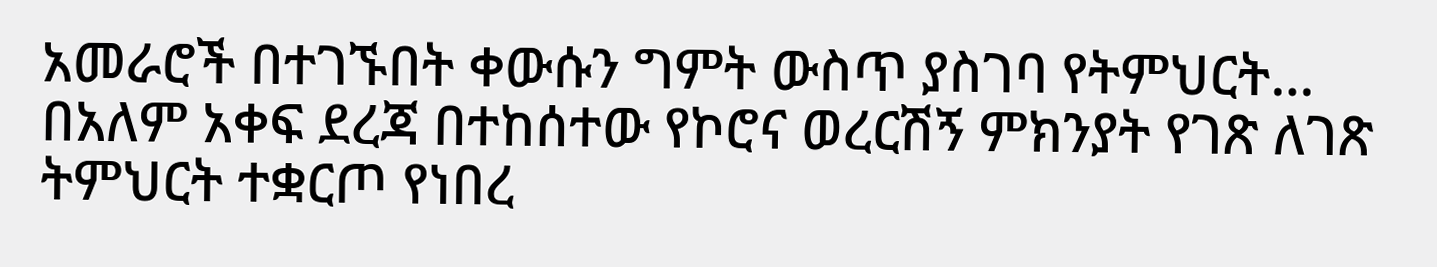አመራሮች በተገኙበት ቀውሱን ግምት ውስጥ ያስገባ የትምህርት…
በአለም አቀፍ ደረጃ በተከሰተው የኮሮና ወረርሽኝ ምክንያት የገጽ ለገጽ ትምህርት ተቋርጦ የነበረ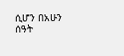ሲሆን በአሁን ሰዓት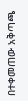በተቀመጠው አቅጣጫ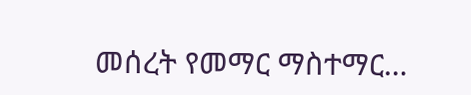መሰረት የመማር ማስተማር…